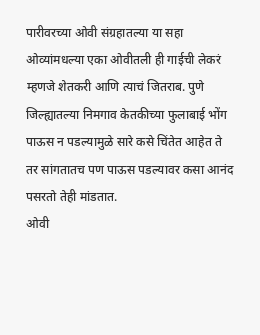पारीवरच्या ओवी संग्रहातल्या या सहा ओव्यांमधल्या एका ओवीतली ही गाईची लेकरं म्हणजे शेतकरी आणि त्याचं जितराब. पुणे जिल्ह्यातल्या निमगाव केतकीच्या फुलाबाई भोंग पाऊस न पडल्यामुळे सारे कसे चिंतेत आहेत ते तर सांगतातच पण पाऊस पडल्यावर कसा आनंद पसरतो तेही मांडतात.
ओवी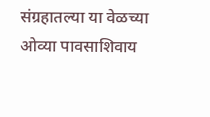संग्रहातल्या या वेळच्या ओव्या पावसाशिवाय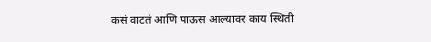कसं वाटतं आणि पाऊस आल्यावर काय स्थिती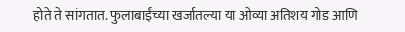होते ते सांगतात. फुलाबाईंच्या खर्जातल्या या ओव्या अतिशय गोड आणि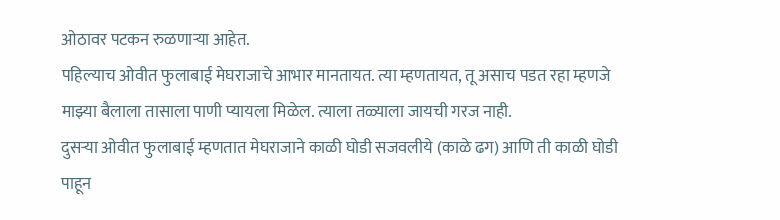ओठावर पटकन रुळणाऱ्या आहेत.
पहिल्याच ओवीत फुलाबाई मेघराजाचे आभार मानतायत. त्या म्हणतायत, तू असाच पडत रहा म्हणजे माझ्या बैलाला तासाला पाणी प्यायला मिळेल. त्याला तळ्याला जायची गरज नाही.
दुसऱ्या ओवीत फुलाबाई म्हणतात मेघराजाने काळी घोडी सजवलीये (काळे ढग) आणि ती काळी घोडी पाहून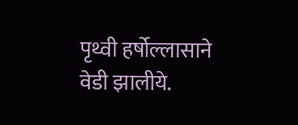पृथ्वी हर्षोल्लासाने वेडी झालीये.